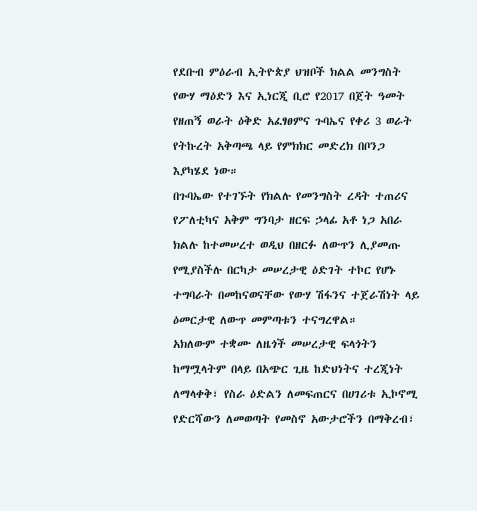የደቡብ ምዕራብ ኢትዮጵያ ህዝቦች ክልል መንግስት የውሃ ማዕድን እና ኢነርጂ ቢሮ የ2017 በጀት ዓመት የዘጠኝ ወራት ዕቅድ አፈፃፀምና ጉባኤና የቀሪ 3 ወራት የትኩረት አቅጣጫ ላይ የምክክር መድረክ በቦንጋ እያካሄደ ነው።
በጉባኤው የተገኙት የክልሉ የመንግስት ረዳት ተጠሪና የፖለቲካና አቅም ግንባታ ዘርፍ ኃላፊ አቶ ነጋ አበራ ክልሉ ከተመሠረተ ወዲህ በዘርፉ ለውጥን ሊያመጡ የሚያስችሉ በርካታ መሠረታዊ ዕድገት ተኮር የሆኑ ተግባራት በመከናወናቸው የውሃ ሽፋንና ተጀራሽነት ላይ ዕመርታዊ ለውጥ መምጣቱን ተናግረዋል።
አክለውም ተቋሙ ለዜጎች መሠረታዊ ፍላጎትን ከማሟላትም በላይ በአጭር ጊዜ ከድህነትና ተረጂነት ለማላቀቅ፣ የስራ ዕድልን ለመፍጠርና በሀገሪቱ ኢኮኖሚ የድርሻውን ለመወጣት የመስኖ አውታሮችን በማቅረብ፣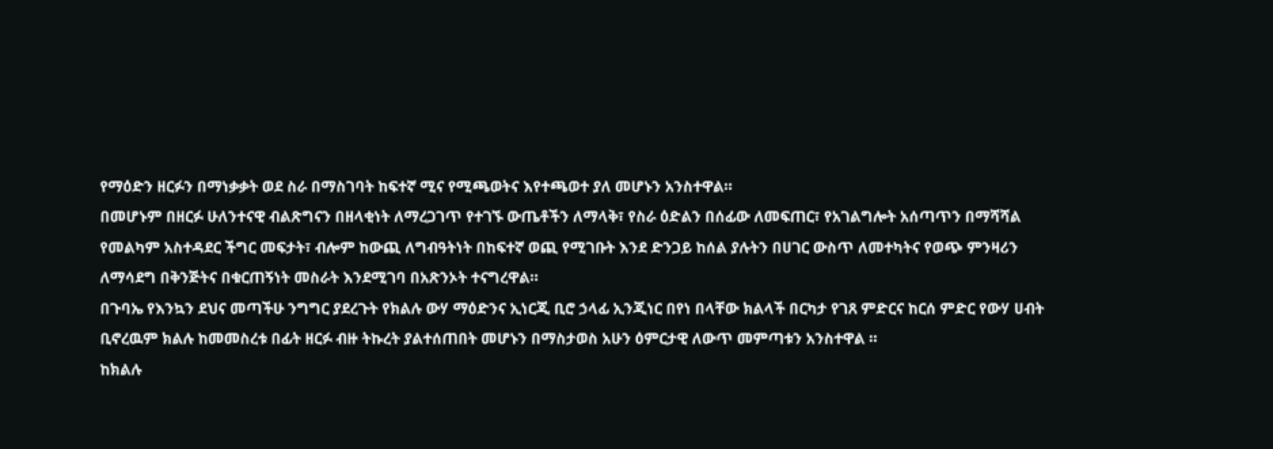የማዕድን ዘርፉን በማነቃቃት ወደ ስራ በማስገባት ከፍተኛ ሚና የሚጫወትና እየተጫወተ ያለ መሆኑን አንስተዋል።
በመሆኑም በዘርፉ ሁለንተናዊ ብልጽግናን በዘላቂነት ለማረጋገጥ የተገኙ ውጤቶችን ለማላቅ፣ የስራ ዕድልን በሰፊው ለመፍጠር፣ የአገልግሎት አሰጣጥን በማሻሻል የመልካም አስተዳደር ችግር መፍታት፣ ብሎም ከውጪ ለግብዓትነት በከፍተኛ ወጪ የሚገቡት እንደ ድንጋይ ከሰል ያሉትን በሀገር ውስጥ ለመተካትና የወጭ ምንዛሪን ለማሳደግ በቅንጅትና በቁርጠኝነት መስራት እንደሚገባ በአጽንኦት ተናግረዋል።
በጉባኤ የእንኳን ደህና መጣችሁ ንግግር ያደረጉት የክልሉ ውሃ ማዕድንና ኢነርጂ ቢሮ ኃላፊ ኢንጂነር በየነ በላቸው ክልላች በርካታ የገጸ ምድርና ከርሰ ምድር የውሃ ሀብት ቢኖረዉም ክልሉ ከመመስረቱ በፊት ዘርፉ ብዙ ትኩረት ያልተሰጠበት መሆኑን በማስታወስ አሁን ዕምርታዊ ለውጥ መምጣቱን አንስተዋል ።
ከክልሉ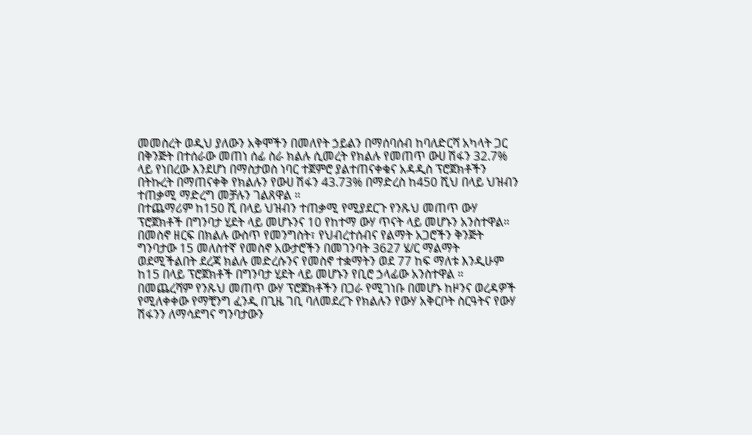መመስረት ወዲህ ያለውን አቅሞችን በመለየት ኃይልን በማሰባሰብ ከባለድርሻ አካላት ጋር በቅንጅት በተሰራው መጠነ ሰፊ ስራ ክልሉ ሲመረት የክልሉ የመጠጥ ውሀ ሽፋን 32.7% ላይ የነበረው እንደሆነ በማስታወስ ነባር ተጀምሮ ያልተጠናቀቁና አዳዲስ ፕሮጀክቶችን በትኩረት በማጠናቀቅ የክልሉን የውሀ ሽፋን 43.73% በማድረስ ከ450 ሺህ በላይ ህዝብን ተጠቃሚ ማድረግ መቻሉን ገልጸዋል ።
በተጨማሪም ከ150 ሺ በላይ ህዝብን ተጠቃሚ የሚያደርጉ የንጹህ መጠጥ ውሃ ፕሮጀክቶች በግንባታ ሂደት ላይ መሆኑንና 10 የከተማ ውሃ ጥናት ላይ መሆኑን አንስተዋል።
በመስኖ ዘርፍ በክልሉ ውስጥ የመንግስት፣ የህብረተሰብና የልማት አጋሮችን ቅንጅት ግንባታው 15 መለስተኛ የመስኖ አውታሮችን በመገንባት 3627 ሄ/ር ማልማት ወደሚችልበት ደረጃ ክልሉ መድረሱንና የመስኖ ተቋማትን ወደ 77 ከፍ ማለቱ እንዲሁም ከ15 በላይ ፕሮጀክቶች በግንባታ ሂደት ላይ መሆኑን የቢሮ ኃላፊው አንስተዋል ።
በመጨረሻም የንጹህ መጠጥ ውሃ ፕሮጀክቶችን በጋራ የሚገነቡ በመሆኑ ከዞንና ወረዳዎች የሚለቀቀው የማቺንግ ፈንዲ በጊዜ ገቢ ባለመደረጉ የክልሉን የውሃ አቅርቦት ስርዓትና የውሃ ሽፋንን ለማሳደግና ግንባታውን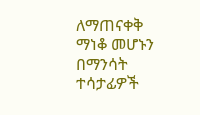ለማጠናቀቅ ማነቆ መሆኑን በማንሳት ተሳታፊዎች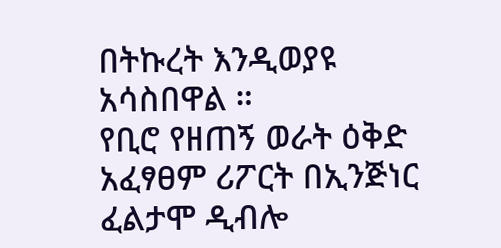በትኩረት እንዲወያዩ አሳስበዋል ።
የቢሮ የዘጠኝ ወራት ዕቅድ አፈፃፀም ሪፖርት በኢንጅነር ፈልታሞ ዲብሎ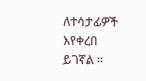ለተሳታፊዎች እየቀረበ ይገኛል ።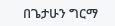በጌታሁን ግርማ